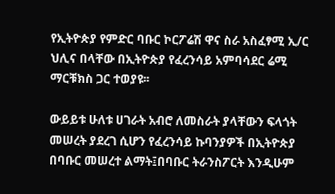የኢትዮጵያ የምድር ባቡር ኮርፖሬሽ ዋና ስራ አስፈፃሚ ኢ/ር ህሊና በላቸው በኢትዮጵያ የፈረንሳይ አምባሳደር ሬሚ ማርቹክስ ጋር ተወያዩ፡፡

ውይይቱ ሁለቱ ሀገራት አብሮ ለመስራት ያላቸውን ፍላጎት መሠረት ያደረገ ሲሆን የፈረንሳይ ኩባንያዎች በኢትዮጵያ በባቡር መሠረተ ልማት፤በባቡር ትራንስፖርት እንዲሁም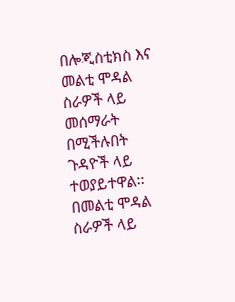በሎጂስቲክስ እና መልቲ ሞዳል ስራዎች ላይ መሰማራት በሚችሉበት ጉዳዮች ላይ ተወያይተዋል፡፡ በመልቲ ሞዳል ስራዎች ላይ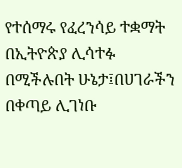የተሰማሩ የፈረንሳይ ተቋማት በኢትዮጵያ ሊሳተፉ በሚችሉበት ሁኔታ፤በሀገራችን በቀጣይ ሊገነቡ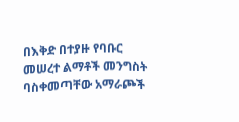በእቅድ በተያዙ የባቡር መሠረተ ልማቶች መንግስት ባስቀመጣቸው አማራጮች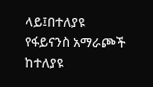ላይ፤በተለያዩ የፋይናንስ አማራጮች ከተለያዩ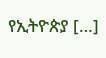የኢትዮጵያ […]